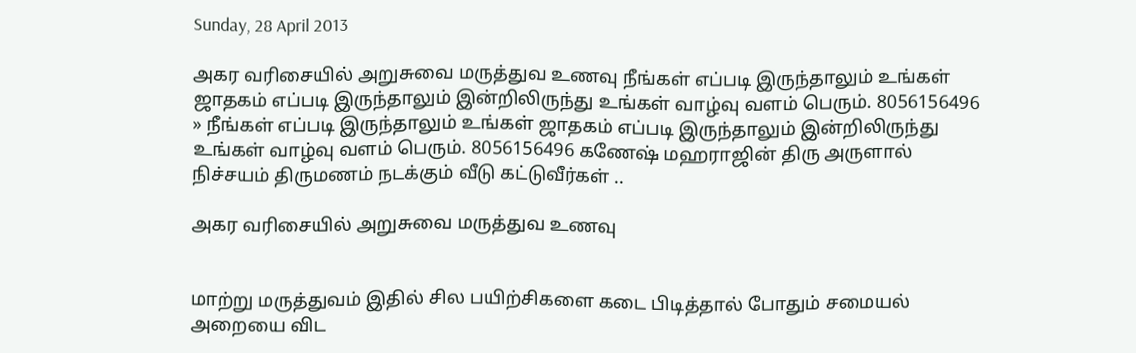Sunday, 28 April 2013

அகர வரிசையில் அறுசுவை மருத்துவ உணவு நீங்கள் எப்படி இருந்தாலும் உங்கள் ஜாதகம் எப்படி இருந்தாலும் இன்றிலிருந்து உங்கள் வாழ்வு வளம் பெரும். 8056156496 » நீங்கள் எப்படி இருந்தாலும் உங்கள் ஜாதகம் எப்படி இருந்தாலும் இன்றிலிருந்து உங்கள் வாழ்வு வளம் பெரும். 8056156496 கணேஷ் மஹராஜின் திரு அருளால் நிச்சயம் திருமணம் நடக்கும் வீடு கட்டுவீர்கள் ..

அகர வரிசையில் அறுசுவை மருத்துவ உணவு


மாற்று மருத்துவம் இதில் சில பயிற்சிகளை கடை பிடித்தால் போதும் சமையல் அறையை விட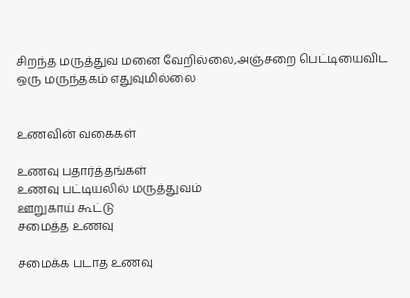சிறந்த மருத்துவ மனை வேறில்லை,அஞ்சறை பெட்டியைவிட ஒரு மருந்தகம் எதுவுமில்லை


உணவின் வகைகள்

உணவு பதார்த்தங்கள்
உணவு பட்டியலில் மருத்துவம்
ஊறுகாய் கூட்டு
சமைத்த உணவு

சமைக்க படாத உணவு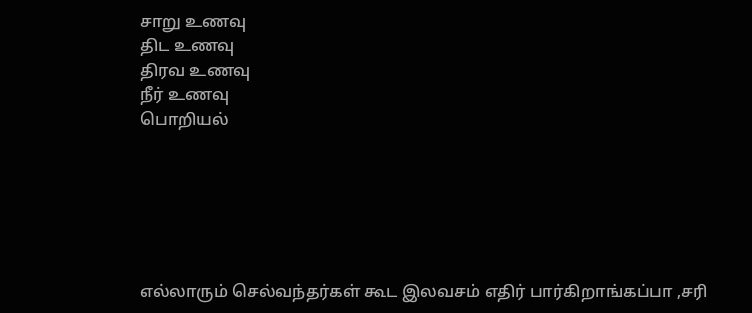சாறு உணவு
திட உணவு
திரவ உணவு
நீர் உணவு
பொறியல்






எல்லாரும் செல்வந்தர்கள் கூட இலவசம் எதிர் பார்கிறாங்கப்பா ,சரி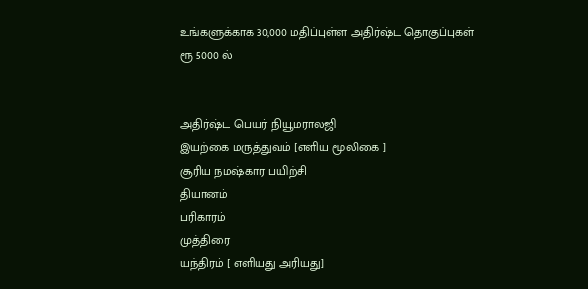உங்களுக்காக 30,000 மதிப்புள்ள அதிர்ஷ்ட தொகுப்புகள்
ரூ 5000 ல்


அதிர்ஷ்ட பெயர் நியூமராலஜி
இயற்கை மருத்துவம் [எளிய மூலிகை ]
சூரிய நமஷ்கார பயிற்சி
தியானம்
பரிகாரம்
முத்திரை
யந்திரம் [ எளியது அரியது]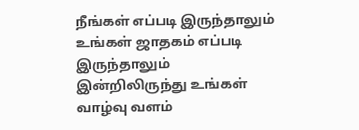நீங்கள் எப்படி இருந்தாலும் உங்கள் ஜாதகம் எப்படி இருந்தாலும் இன்றிலிருந்து உங்கள் வாழ்வு வளம்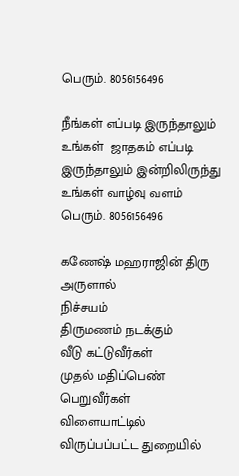பெரும். 8056156496

நீங்கள் எப்படி இருந்தாலும் உங்கள்  ஜாதகம் எப்படி இருந்தாலும் இன்றிலிருந்து உங்கள் வாழ்வு வளம் பெரும். 8056156496

கணேஷ் மஹராஜின் திரு அருளால்
நிச்சயம்
திருமணம் நடக்கும்
வீடு கட்டுவீர்கள்
முதல் மதிப்பெண் பெறுவீர்கள்
விளையாட்டில்
விருப்பப்பட்ட துறையில்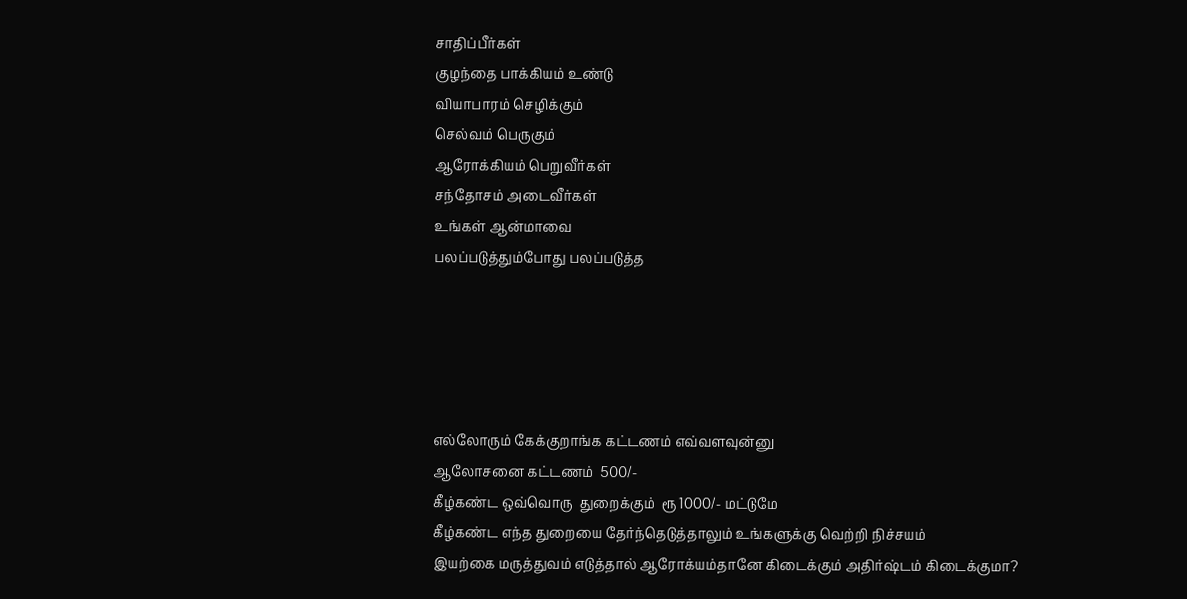சாதிப்பீர்கள்
குழந்தை பாக்கியம் உண்டு
வியாபாரம் செழிக்கும்
செல்வம் பெருகும்
ஆரோக்கியம் பெறுவீர்கள்
சந்தோசம் அடைவீர்கள்
உங்கள் ஆன்மாவை
பலப்படுத்தும்போது பலப்படுத்த





எல்லோரும் கேக்குறாங்க கட்டணம் எவ்வளவுன்னு
ஆலோசனை கட்டணம்  500/-
கீழ்கண்ட ஒவ்வொரு  துறைக்கும்  ரூ 1000/- மட்டுமே
கீழ்கண்ட எந்த துறையை தேர்ந்தெடுத்தாலும் உங்களுக்கு வெற்றி நிச்சயம்
இயற்கை மருத்துவம் எடுத்தால் ஆரோக்யம்தானே கிடைக்கும் அதிர்ஷ்டம் கிடைக்குமா?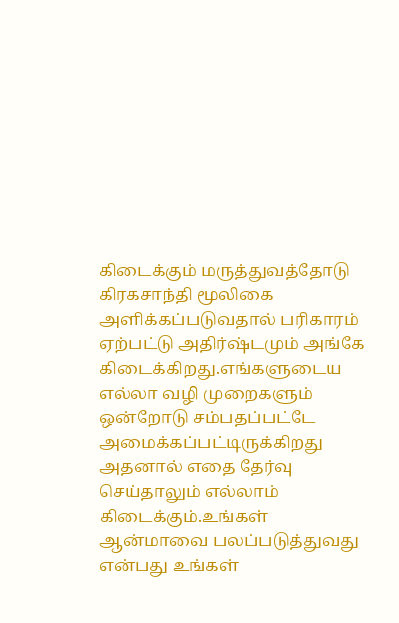கிடைக்கும் மருத்துவத்தோடு கிரகசாந்தி மூலிகை அளிக்கப்படுவதால் பரிகாரம் ஏற்பட்டு அதிர்ஷ்டமும் அங்கே கிடைக்கிறது.எங்களுடைய எல்லா வழி முறைகளும் ஒன்றோடு சம்பதப்பட்டே அமைக்கப்பட்டிருக்கிறது அதனால் எதை தேர்வு செய்தாலும் எல்லாம் கிடைக்கும்.உங்கள் ஆன்மாவை பலப்படுத்துவது என்பது உங்கள்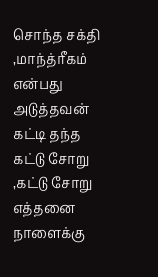சொந்த சக்தி ,மாந்த்ரீகம் என்பது அடுத்தவன் கட்டி தந்த  கட்டு சோறு ,கட்டு சோறு எத்தனை நாளைக்கு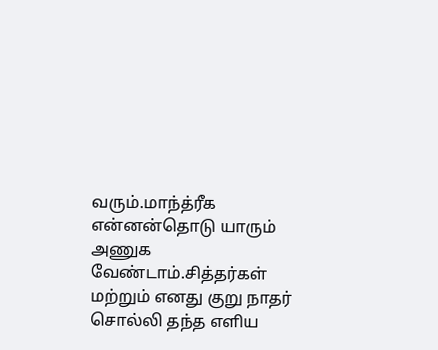வரும்.மாந்த்ரீக என்னன்தொடு யாரும் அணுக வேண்டாம்.சித்தர்கள் மற்றும் எனது குறு நாதர் சொல்லி தந்த எளிய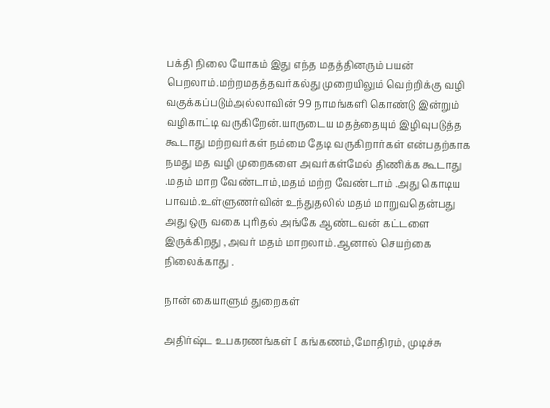பக்தி நிலை யோகம் இது எந்த மதத்தினரும் பயன் பெறலாம்.மற்றமதத்தவர்கல்து முறையிலும் வெற்றிக்கு வழி வகுக்கப்படும்அல்லாவின் 99 நாமங்களி கொண்டு இன்றும் வழிகாட்டி வருகிறேன்.யாருடைய மதத்தையும் இழிவுபடுத்த கூடாது மற்றவர்கள் நம்மை தேடி வருகிறார்கள் என்பதற்காக நமது மத வழி முறைகளை அவர்கள்மேல் திணிக்க கூடாது .மதம் மாற வேண்டாம்,மதம் மற்ற வேண்டாம் .அது கொடிய பாவம்.உள்ளுணர்வின் உந்துதலில் மதம் மாறுவதென்பது அது ஒரு வகை புரிதல் அங்கே ஆண்டவன் கட்டளை இருக்கிறது ,அவர் மதம் மாறலாம்.ஆனால் செயற்கை நிலைக்காது .

நான் கையாளும் துறைகள்

அதிர்ஷ்ட உபகரணங்கள் [ கங்கணம்,மோதிரம், முடிச்சு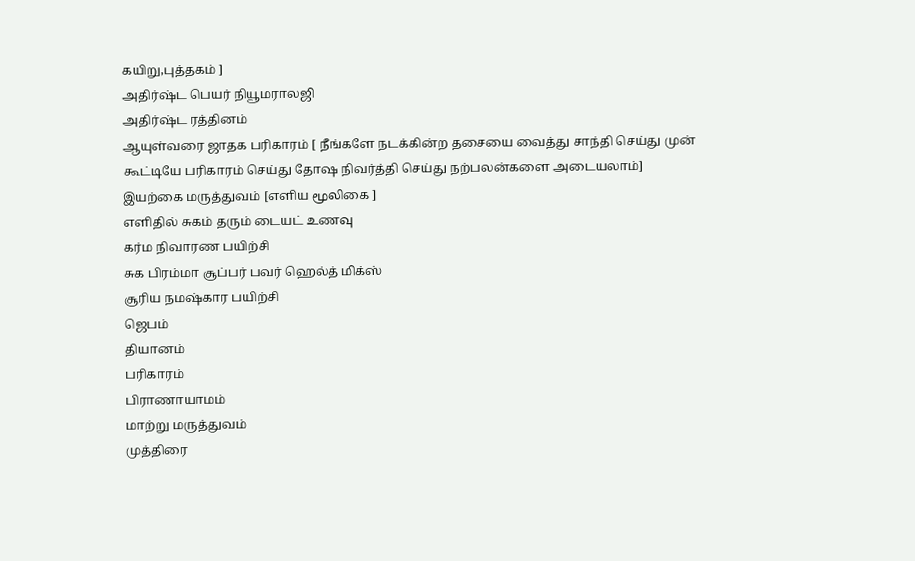கயிறு,புத்தகம் ]
அதிர்ஷ்ட பெயர் நியூமராலஜி
அதிர்ஷ்ட ரத்தினம்
ஆயுள்வரை ஜாதக பரிகாரம் [ நீங்களே நடக்கின்ற தசையை வைத்து சாந்தி செய்து முன் கூட்டியே பரிகாரம் செய்து தோஷ நிவர்த்தி செய்து நற்பலன்களை அடையலாம்]
இயற்கை மருத்துவம் [எளிய மூலிகை ]
எளிதில் சுகம் தரும் டையட் உணவு
கர்ம நிவாரண பயிற்சி
சுக பிரம்மா சூப்பர் பவர் ஹெல்த் மிக்ஸ்
சூரிய நமஷ்கார பயிற்சி
ஜெபம்
தியானம்
பரிகாரம்
பிராணாயாமம்
மாற்று மருத்துவம்
முத்திரை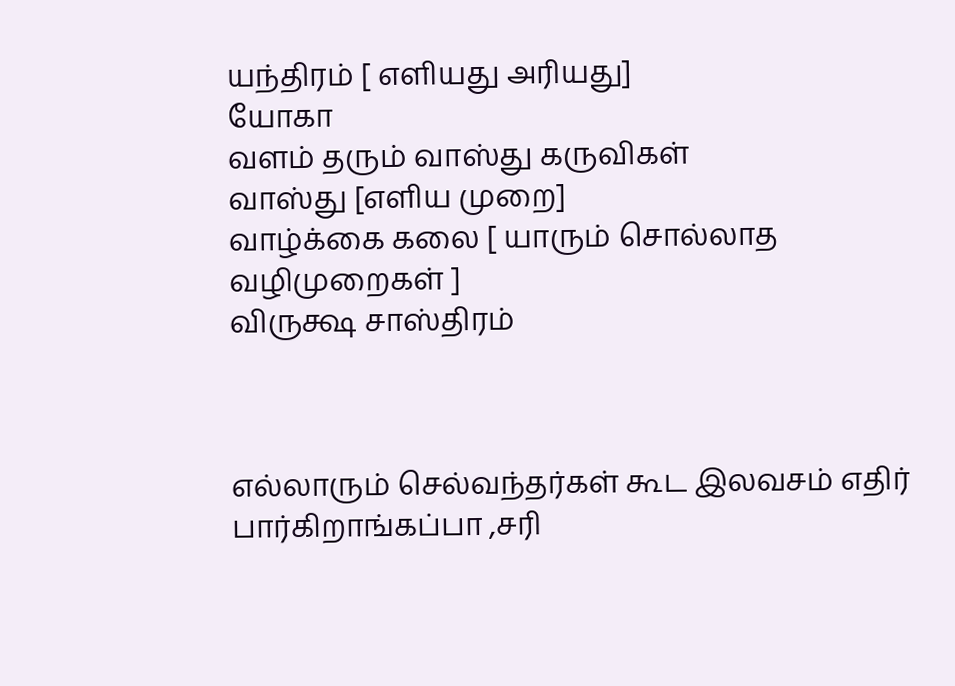யந்திரம் [ எளியது அரியது]
யோகா
வளம் தரும் வாஸ்து கருவிகள்
வாஸ்து [எளிய முறை]
வாழ்க்கை கலை [ யாரும் சொல்லாத வழிமுறைகள் ]
விருக்ஷ சாஸ்திரம்



எல்லாரும் செல்வந்தர்கள் கூட இலவசம் எதிர் பார்கிறாங்கப்பா ,சரி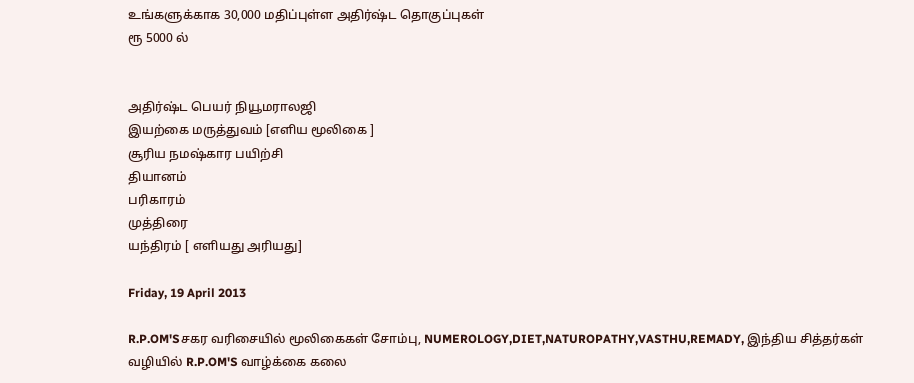உங்களுக்காக 30,000 மதிப்புள்ள அதிர்ஷ்ட தொகுப்புகள்
ரூ 5000 ல்


அதிர்ஷ்ட பெயர் நியூமராலஜி
இயற்கை மருத்துவம் [எளிய மூலிகை ]
சூரிய நமஷ்கார பயிற்சி
தியானம்
பரிகாரம்
முத்திரை
யந்திரம் [ எளியது அரியது]

Friday, 19 April 2013

R.P.OM'Sசகர வரிசையில் மூலிகைகள் சோம்பு, NUMEROLOGY,DIET,NATUROPATHY,VASTHU,REMADY, இந்திய சித்தர்கள் வழியில் R.P.OM'S வாழ்க்கை கலை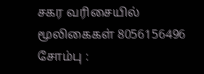சகர வரிசையில் மூலிகைகள் 8056156496
சோம்பு :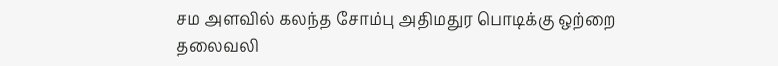சம அளவில் கலந்த சோம்பு அதிமதுர பொடிக்கு ஒற்றை தலைவலி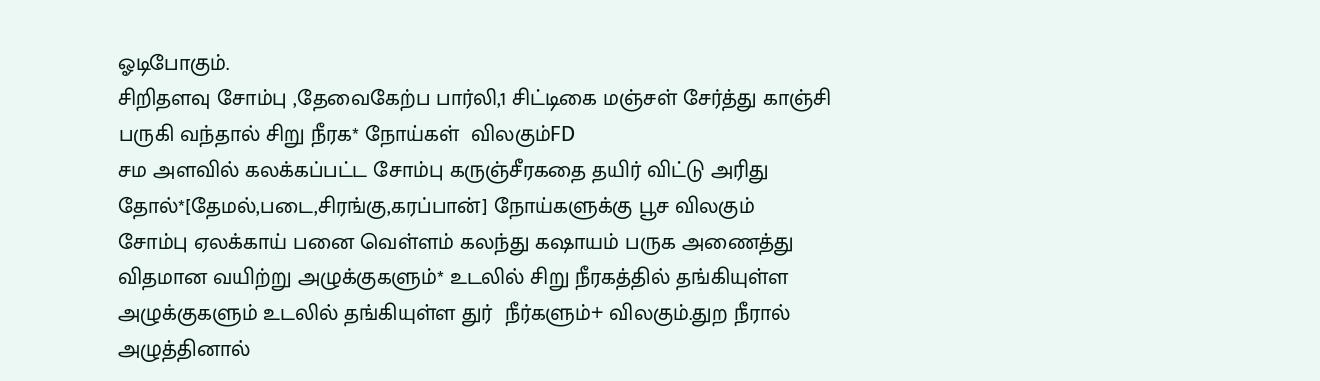ஓடிபோகும்.
சிறிதளவு சோம்பு ,தேவைகேற்ப பார்லி,1 சிட்டிகை மஞ்சள் சேர்த்து காஞ்சி பருகி வந்தால் சிறு நீரக* நோய்கள்  விலகும்FD
சம அளவில் கலக்கப்பட்ட சோம்பு கருஞ்சீரகதை தயிர் விட்டு அரிது தோல்*[தேமல்,படை,சிரங்கு,கரப்பான்] நோய்களுக்கு பூச விலகும்
சோம்பு ஏலக்காய் பனை வெள்ளம் கலந்து கஷாயம் பருக அணைத்து விதமான வயிற்று அழுக்குகளும்* உடலில் சிறு நீரகத்தில் தங்கியுள்ள அழுக்குகளும் உடலில் தங்கியுள்ள துர்  நீர்களும்+ விலகும்.துற நீரால் அழுத்தினால்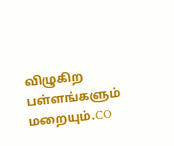விழுகிற பள்ளங்களும் மறையும்.CO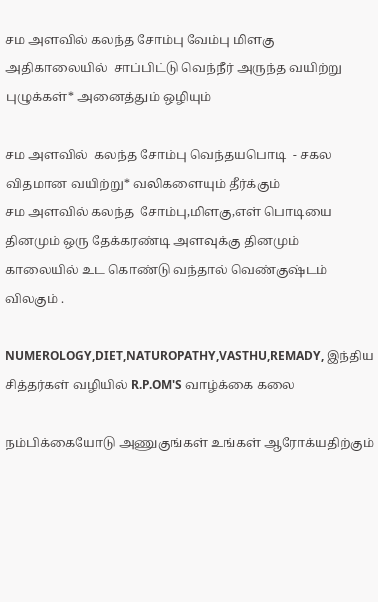சம அளவில் கலந்த சோம்பு வேம்பு மிளகு  அதிகாலையில்  சாப்பிட்டு வெந்நீர் அருந்த வயிற்று புழுக்கள்* அனைத்தும் ஒழியும்

சம அளவில்  கலந்த சோம்பு வெந்தயபொடி  - சகல விதமான வயிற்று* வலிகளையும் தீர்க்கும்
சம அளவில் கலந்த  சோம்பு,மிளகு,எள் பொடியை தினமும் ஒரு தேக்கரண்டி அளவுக்கு தினமும் காலையில் உட கொண்டு வந்தால் வெண்குஷ்டம் விலகும் .

NUMEROLOGY,DIET,NATUROPATHY,VASTHU,REMADY, இந்திய சித்தர்கள் வழியில் R.P.OM'S வாழ்க்கை கலை

நம்பிக்கையோடு அணுகுங்கள் உங்கள் ஆரோக்யதிற்கும்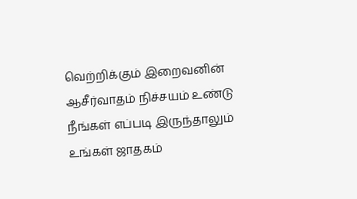வெற்றிக்கும் இறைவனின் ஆசீர்வாதம் நிச்சயம் உண்டு
நீங்கள் எப்படி இருந்தாலும் உங்கள் ஜாதகம்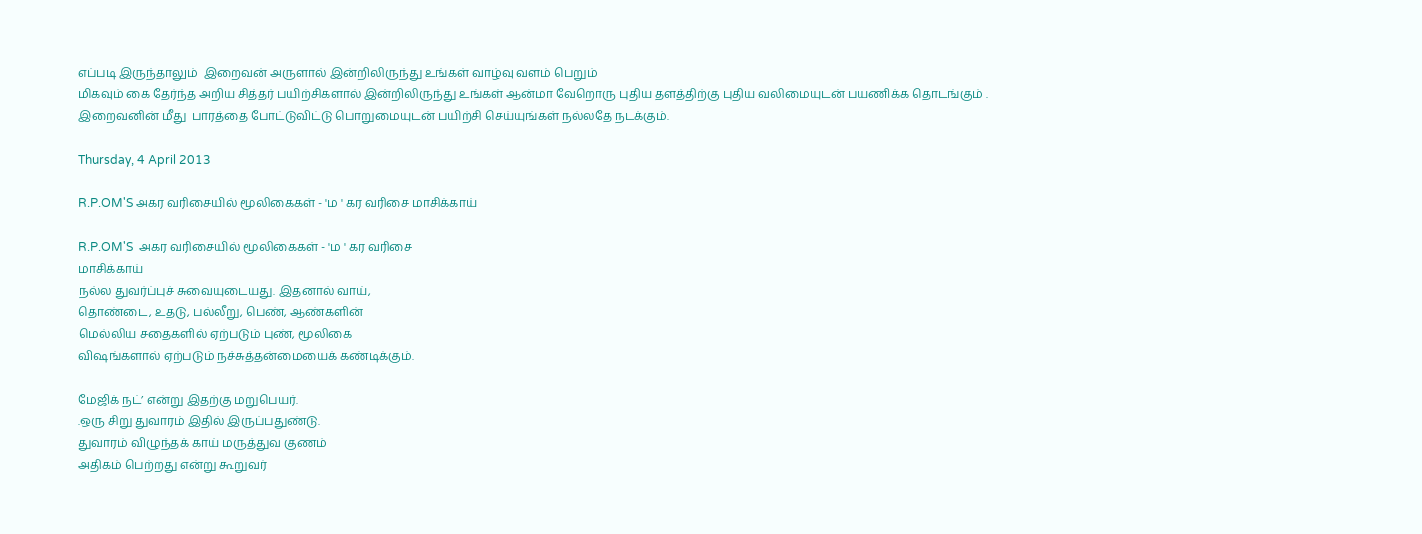எப்படி இருந்தாலும்  இறைவன் அருளால் இன்றிலிருந்து உங்கள் வாழ்வு வளம் பெறும்
மிகவும் கை தேர்ந்த அறிய சித்தர் பயிற்சிகளால் இன்றிலிருந்து உங்கள் ஆன்மா வேறொரு புதிய தளத்திற்கு புதிய வலிமையுடன் பயணிக்க தொடங்கும் .
இறைவனின் மீது  பாரத்தை போட்டுவிட்டு பொறுமையுடன் பயிற்சி செய்யுங்கள் நல்லதே நடக்கும்.

Thursday, 4 April 2013

R.P.OM'S அகர வரிசையில் மூலிகைகள் - 'ம ' கர வரிசை மாசிக்காய்

R.P.OM'S  அகர வரிசையில் மூலிகைகள் - 'ம ' கர வரிசை
மாசிக்காய்
நல்ல துவர்ப்புச் சுவையுடையது. இதனால் வாய்,
தொண்டை, உதடு, பல்லீறு, பெண், ஆண்களின்
மெல்லிய சதைகளில் ஏற்படும் புண், மூலிகை
விஷங்களால் ஏற்படும் நச்சுத்தன்மையைக் கண்டிக்கும்.

மேஜிக் நட்’ என்று இதற்கு மறுபெயர்.
.ஒரு சிறு துவாரம் இதில் இருப்பதுண்டு.
துவாரம் விழுந்தக் காய் மருத்துவ குணம்
அதிகம் பெற்றது என்று கூறுவர்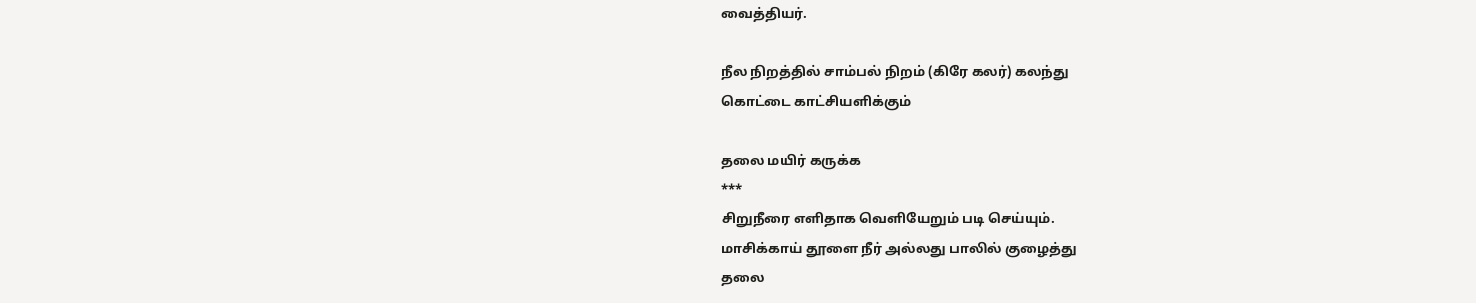வைத்தியர்.

நீல நிறத்தில் சாம்பல் நிறம் (கிரே கலர்) கலந்து
கொட்டை காட்சியளிக்கும்

தலை மயிர் கருக்க
***
சிறுநீரை எளிதாக வெளியேறும் படி செய்யும்.
மாசிக்காய் தூளை நீர் அல்லது பாலில் குழைத்து
தலை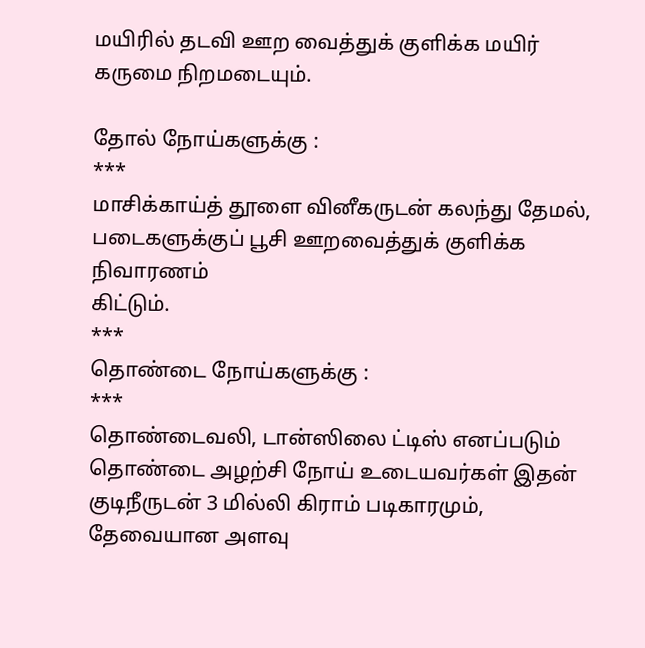மயிரில் தடவி ஊற வைத்துக் குளிக்க மயிர்
கருமை நிறமடையும்.

தோல் நோய்களுக்கு :
***
மாசிக்காய்த் தூளை வினீகருடன் கலந்து தேமல்,
படைகளுக்குப் பூசி ஊறவைத்துக் குளிக்க நிவாரணம்
கிட்டும்.
***
தொண்டை நோய்களுக்கு :
***
தொண்டைவலி, டான்ஸிலை ட்டிஸ் எனப்படும் தொண்டை அழற்சி நோய் உடையவர்கள் இதன் குடிநீருடன் 3 மில்லி கிராம் படிகாரமும், தேவையான அளவு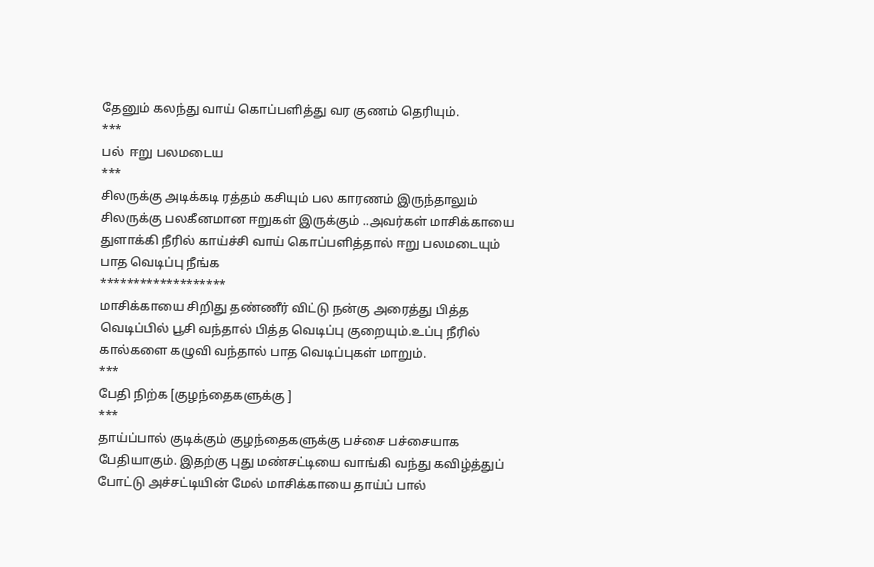தேனும் கலந்து வாய் கொப்பளித்து வர குணம் தெரியும்.
***
பல்  ஈறு பலமடைய
***
சிலருக்கு அடிக்கடி ரத்தம் கசியும் பல காரணம் இருந்தாலும் சிலருக்கு பலகீனமான ஈறுகள் இருக்கும் ..அவர்கள் மாசிக்காயை துளாக்கி நீரில் காய்ச்சி வாய் கொப்பளித்தால் ஈறு பலமடையும்
பாத வெடிப்பு நீங்க
*******************
மாசிக்காயை சிறிது தண்ணீர் விட்டு நன்கு அரைத்து பித்த வெடிப்பில் பூசி வந்தால் பித்த வெடிப்பு குறையும்.உப்பு நீரில் கால்களை கழுவி வந்தால் பாத வெடிப்புகள் மாறும்.
***
பேதி நிற்க [குழந்தைகளுக்கு ]
***
தாய்ப்பால் குடிக்கும் குழந்தைகளுக்கு பச்சை பச்சையாக பேதியாகும். இதற்கு புது மண்சட்டியை வாங்கி வந்து கவிழ்த்துப் போட்டு அச்சட்டியின் மேல் மாசிக்காயை தாய்ப் பால்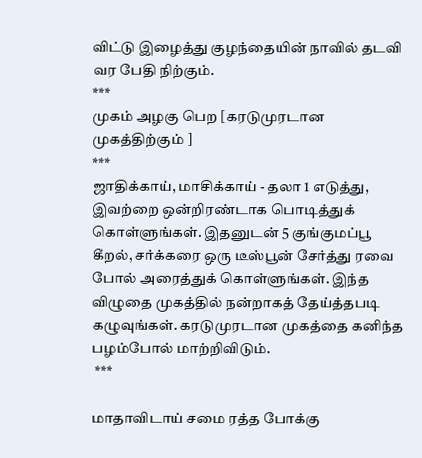விட்டு இழைத்து குழந்தையின் நாவில் தடவி வர பேதி நிற்கும்.
***
முகம் அழகு பெற [கரடுமுரடான முகத்திற்கும் ]
***
ஜாதிக்காய், மாசிக்காய் - தலா 1 எடுத்து, இவற்றை ஒன்றிரண்டாக பொடித்துக் கொள்ளுங்கள். இதனுடன் 5 குங்குமப்பூ கீறல், சர்க்கரை ஒரு டீஸ்பூன் சேர்த்து ரவை போல் அரைத்துக் கொள்ளுங்கள். இந்த விழுதை முகத்தில் நன்றாகத் தேய்த்தபடி கழுவுங்கள். கரடுமுரடான முகத்தை கனிந்த பழம்போல் மாற்றிவிடும்.
 ***

மாதாவிடாய் சமை ரத்த போக்கு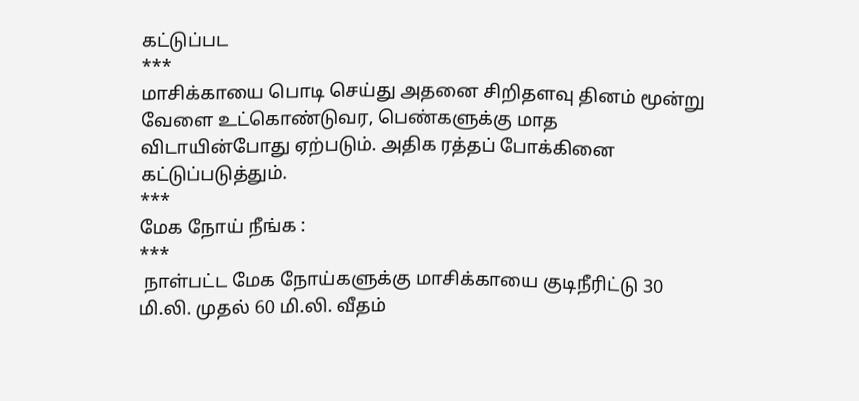கட்டுப்பட
***
மாசிக்காயை பொடி செய்து அதனை சிறிதளவு தினம் மூன்று வேளை உட்கொண்டுவர, பெண்களுக்கு மாத விடாயின்போது ஏற்படும். அதிக ரத்தப் போக்கினை கட்டுப்படுத்தும்.
***
மேக நோய் நீங்க :
***
 நாள்பட்ட மேக நோய்களுக்கு மாசிக்காயை குடிநீரிட்டு 30 மி.லி. முதல் 60 மி.லி. வீதம்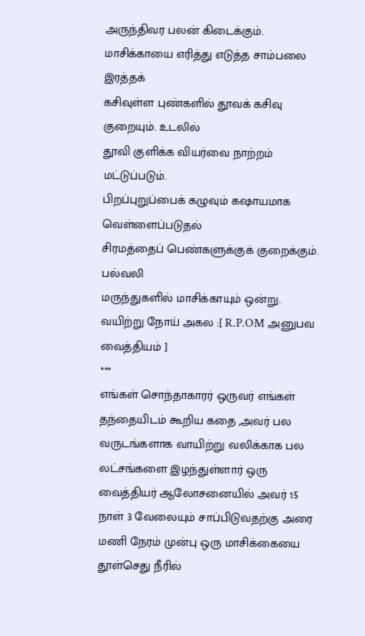அருந்திவர பலன் கிடைக்கும்.
மாசிக்காயை எரித்து எடுத்த சாம்பலை இரத்தக்
கசிவுள்ள புண்களில் தூவக் கசிவு குறையும். உடலில்
தூவி குளிக்க வியர்வை நாற்றம் மட்டுப்படும்.
பிறப்புறுப்பைக் கழுவும் கஷாயமாக வெள்ளைப்படுதல்
சிரமத்தைப் பெண்களுக்குக் குறைக்கும். பல்வலி
மருந்துகளில் மாசிக்காயும் ஒன்று.
வயிற்று நோய் அகல :[ R.P.OM அனுபவ வைத்தியம் ]
***
எங்கள் சொந்தாகாரர் ஒருவர் எங்கள் தந்தையிடம் கூறிய கதை ,அவர் பல வருடங்களாக வாயிற்று வலிக்காக பல லட்சங்களை இழந்துள்ளார் ஒரு வைத்தியர் ஆலோசனையில் அவர் 15 நாள் 3 வேலையும் சாப்பிடுவதற்கு அரை மணி நேரம் முன்பு ஒரு மாசிக்கையை தூள்செது நீரில்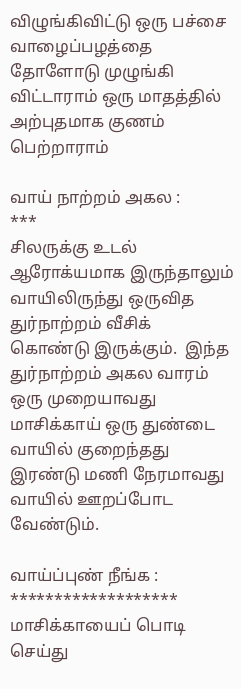விழுங்கிவிட்டு ஒரு பச்சை வாழைப்பழத்தை தோளோடு முழுங்கி விட்டாராம் ஒரு மாதத்தில் அற்புதமாக குணம் பெற்றாராம்

வாய் நாற்றம் அகல :
***
சிலருக்கு உடல் ஆரோக்யமாக இருந்தாலும் வாயிலிருந்து ஒருவித துர்நாற்றம் வீசிக் கொண்டு இருக்கும்.  இந்த துர்நாற்றம் அகல வாரம் ஒரு முறையாவது மாசிக்காய் ஒரு துண்டை வாயில் குறைந்தது இரண்டு மணி நேரமாவது வாயில் ஊறப்போட வேண்டும்.

வாய்ப்புண் நீங்க :
*******************
மாசிக்காயைப் பொடி செய்து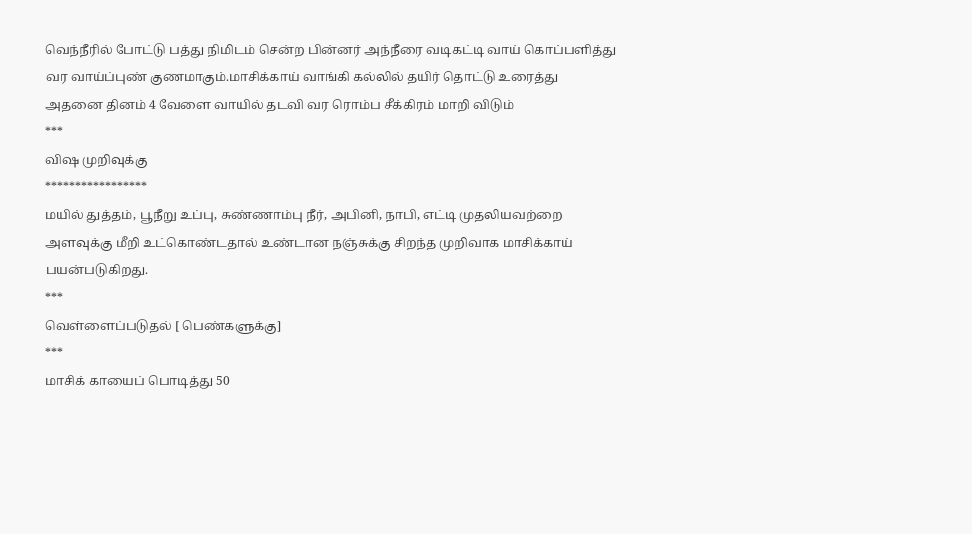வெந்நீரில் போட்டு பத்து நிமிடம் சென்ற பின்னர் அந்நீரை வடிகட்டி வாய் கொப்பளித்து வர வாய்ப்புண் குணமாகும்.மாசிக்காய் வாங்கி கல்லில் தயிர் தொட்டு உரைத்து அதனை தினம் 4 வேளை வாயில் தடவி வர ரொம்ப சீக்கிரம் மாறி விடும்
***
விஷ முறிவுக்கு
*****************
மயில் துத்தம், பூநீறு உப்பு, சுண்ணாம்பு நீர், அபினி, நாபி, எட்டி முதலியவற்றை அளவுக்கு மீறி உட்கொண்டதால் உண்டான நஞ்சுக்கு சிறந்த முறிவாக மாசிக்காய் பயன்படுகிறது.
***
வெள்ளைப்படுதல் [ பெண்களுக்கு]
***
மாசிக் காயைப் பொடித்து 50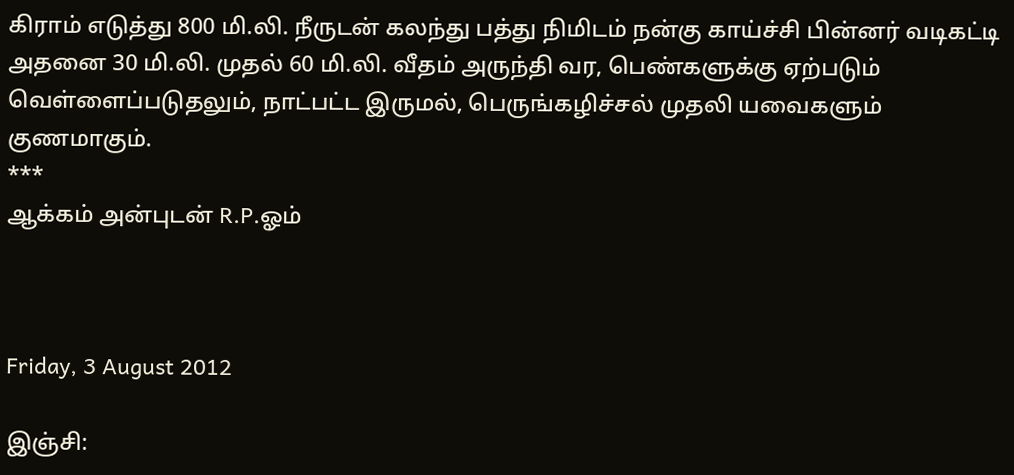கிராம் எடுத்து 800 மி.லி. நீருடன் கலந்து பத்து நிமிடம் நன்கு காய்ச்சி பின்னர் வடிகட்டி அதனை 30 மி.லி. முதல் 60 மி.லி. வீதம் அருந்தி வர, பெண்களுக்கு ஏற்படும் வெள்ளைப்படுதலும், நாட்பட்ட இருமல், பெருங்கழிச்சல் முதலி யவைகளும் குணமாகும்.
***
ஆக்கம் அன்புடன் R.P.ஓம்



Friday, 3 August 2012

இஞ்சி: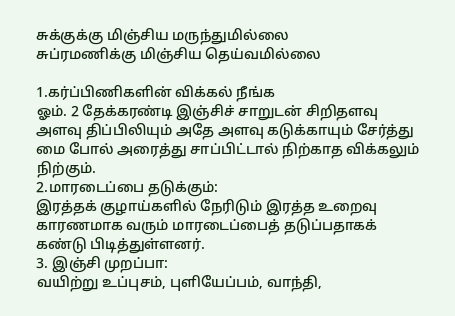சுக்குக்கு மிஞ்சிய மருந்துமில்லை
சுப்ரமணிக்கு மிஞ்சிய தெய்வமில்லை

1.கர்ப்பிணிகளின் விக்கல் நீங்க
ஓம். 2 தேக்கரண்டி இஞ்சிச் சாறுடன் சிறிதளவு அளவு திப்பிலியும் அதே அளவு கடுக்காயும் சேர்த்து மை போல் அரைத்து சாப்பிட்டால் நிற்காத விக்கலும் நிற்கும்.
2.மாரடைப்பை தடுக்கும்:
இரத்தக் குழாய்களில் நேரிடும் இரத்த உறைவு காரணமாக வரும் மாரடைப்பைத் தடுப்பதாகக் கண்டு பிடித்துள்ளனர்.
3. இஞ்சி முறப்பா:
வயிற்று உப்புசம், புளியேப்பம், வாந்தி,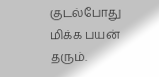குடல்போது மிக்க பயன் தரும்.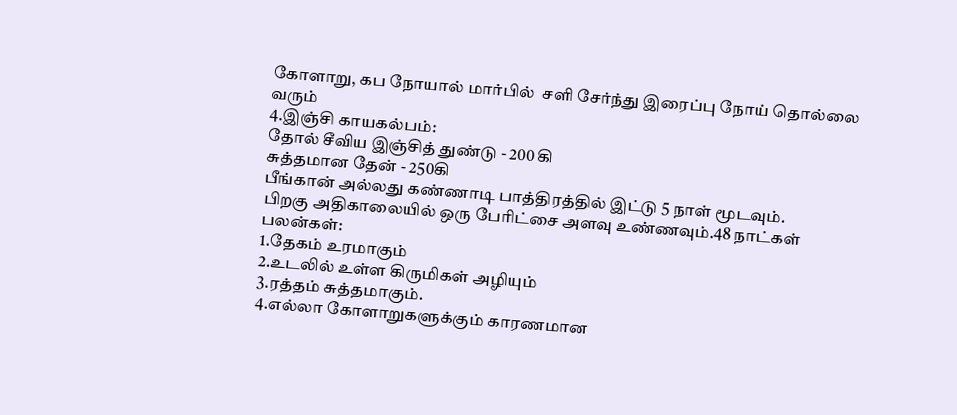கோளாறு, கப நோயால் மார்பில்  சளி சேர்ந்து இரைப்பு நோய் தொல்லை வரும்
4.இஞ்சி காயகல்பம்:
தோல் சீவிய இஞ்சித் துண்டு - 200 கி
சுத்தமான தேன் - 250கி
பீங்கான் அல்லது கண்ணாடி பாத்திரத்தில் இட்டு 5 நாள் மூடவும்.
பிறகு அதிகாலையில் ஒரு பேரிட்சை அளவு உண்ணவும்.48 நாட்கள்
பலன்கள்:
1.தேகம் உரமாகும்
2.உடலில் உள்ள கிருமிகள் அழியும்
3.ரத்தம் சுத்தமாகும்.
4.எல்லா கோளாறுகளுக்கும் காரணமான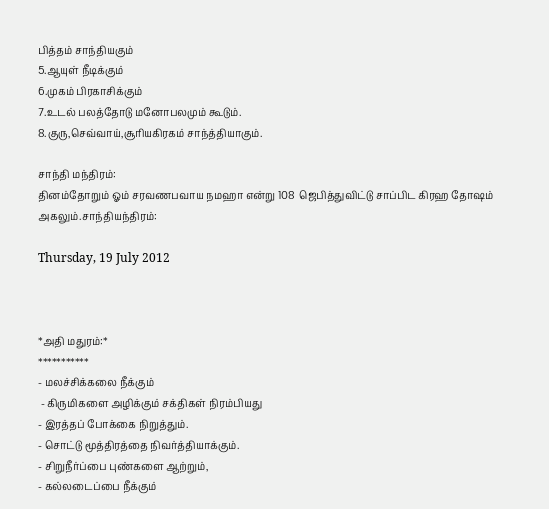பித்தம் சாந்தியகும்
5.ஆயுள் நீடிக்கும்
6.முகம் பிரகாசிக்கும்
7.உடல் பலத்தோடு மனோபலமும் கூடும்.
8.குரு,செவ்வாய்,சூரியகிரகம் சாந்த்தியாகும்.

சாந்தி மந்திரம்:
தினம்தோறும் ஓம் சரவணபவாய நமஹா என்று 108  ஜெபித்துவிட்டு சாப்பிட கிரஹ தோஷம் அகலும்.சாந்தியந்திரம்:

Thursday, 19 July 2012



*அதி மதுரம்:*
***********
- மலச்சிக்கலை நீக்கும்
 - கிருமிகளை அழிக்கும் சக்திகள் நிரம்பியது
- இரத்தப் போக்கை நிறுத்தும்.
- சொட்டு மூத்திரத்தை நிவர்த்தியாக்கும்.
- சிறுநீர்ப்பை புண்களை ஆற்றும்,
- கல்லடைப்பை நீக்கும்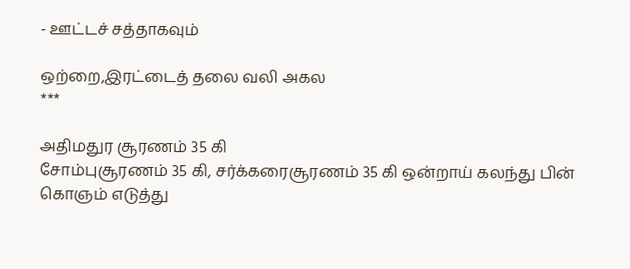- ஊட்டச் சத்தாகவும்

ஒற்றை,இரட்டைத் தலை வலி அகல
***

அதிமதுர சூரணம் 35 கி
சோம்புசூரணம் 35 கி, சர்க்கரைசூரணம் 35 கி ஒன்றாய் கலந்து பின்
கொஞம் எடுத்து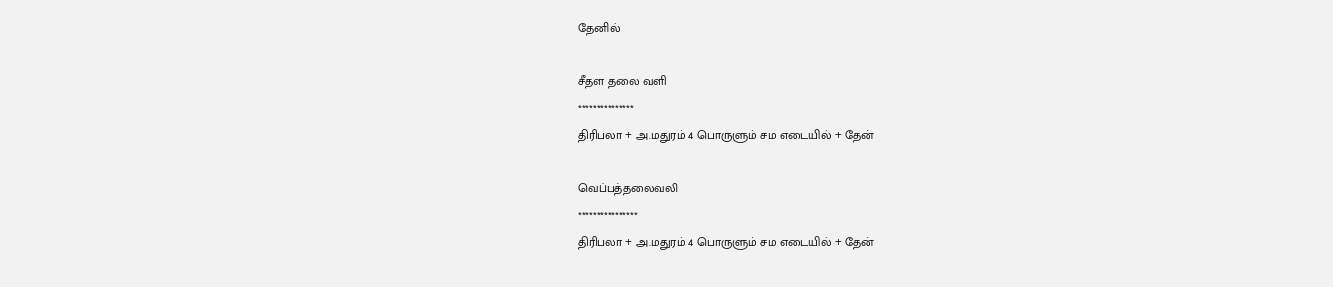தேனில்

சீதள தலை வளி
***************
திரிபலா + அ.மதுரம் 4 பொருளும் சம எடையில் + தேன்

வெப்பத்தலைவலி
****************
திரிபலா + அ.மதுரம் 4 பொருளும் சம எடையில் + தேன்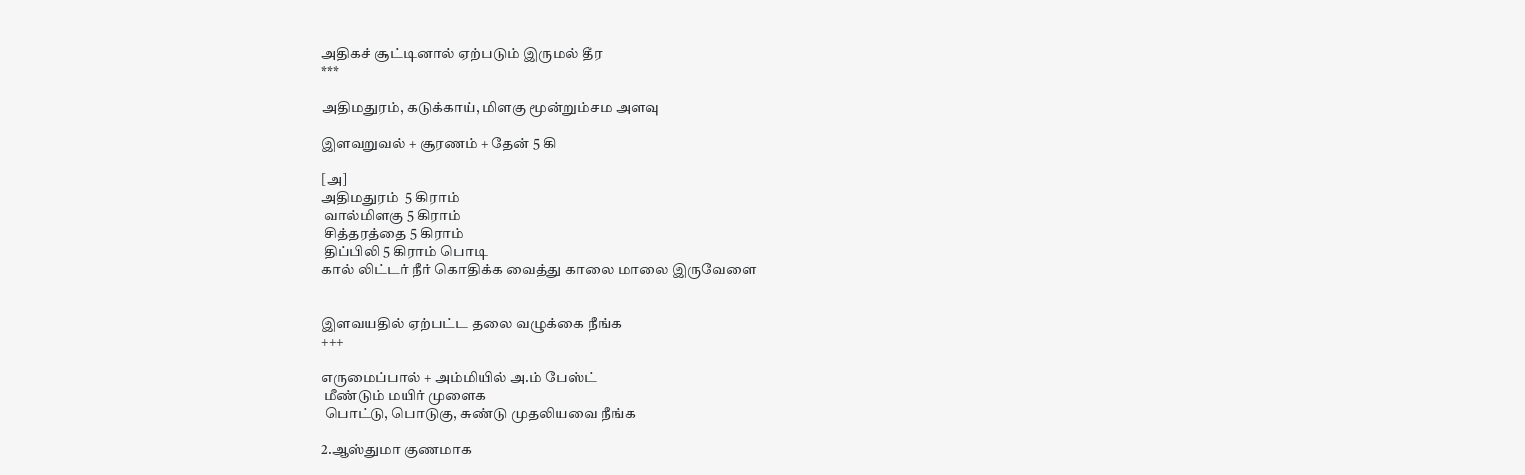அதிகச் சூட்டினால் ஏற்படும் இருமல் தீர
***

அதிமதுரம், கடுக்காய், மிளகு மூன்றும்சம அளவு

இளவறுவல் + சூரணம் + தேன் 5 கி

[அ]
அதிமதுரம்  5 கிராம்
 வால்மிளகு 5 கிராம்
 சித்தரத்தை 5 கிராம்
 திப்பிலி 5 கிராம் பொடி
கால் லிட்டர் நீர் கொதிக்க வைத்து காலை மாலை இருவேளை


இளவயதில் ஏற்பட்ட தலை வழுக்கை நீங்க
+++

எருமைப்பால் + அம்மியில் அ.ம் பேஸ்ட்
 மீண்டும் மயிர் முளைக
 பொட்டு, பொடுகு, சுண்டு முதலியவை நீங்க

2.ஆஸ்துமா குணமாக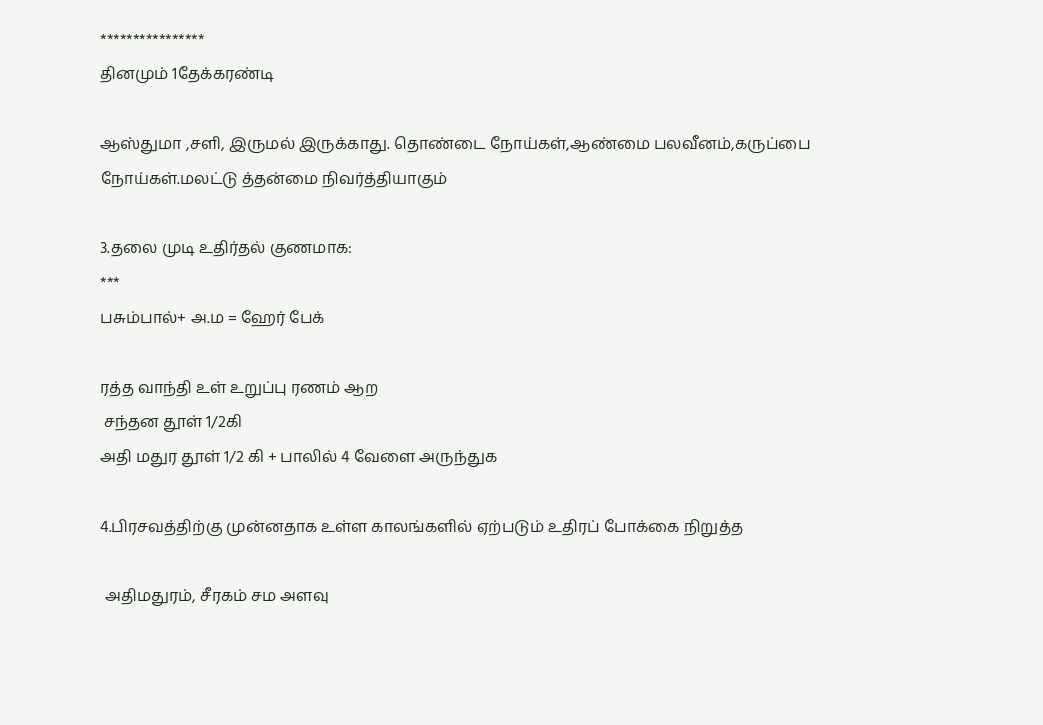****************
தினமும் 1தேக்கரண்டி

ஆஸ்துமா ,சளி, இருமல் இருக்காது. தொண்டை நோய்கள்,ஆண்மை பலவீனம்,கருப்பை நோய்கள்.மலட்டு த்தன்மை நிவர்த்தியாகும்

3.தலை முடி உதிர்தல் குணமாக:
***
பசும்பால்+ அ.ம = ஹேர் பேக்

ரத்த வாந்தி உள் உறுப்பு ரணம் ஆற
 சந்தன தூள் 1/2கி
அதி மதுர தூள் 1/2 கி + பாலில் 4 வேளை அருந்துக

4.பிரசவத்திற்கு முன்னதாக உள்ள காலங்களில் ஏற்படும் உதிரப் போக்கை நிறுத்த

 அதிமதுரம், சீரகம் சம அளவு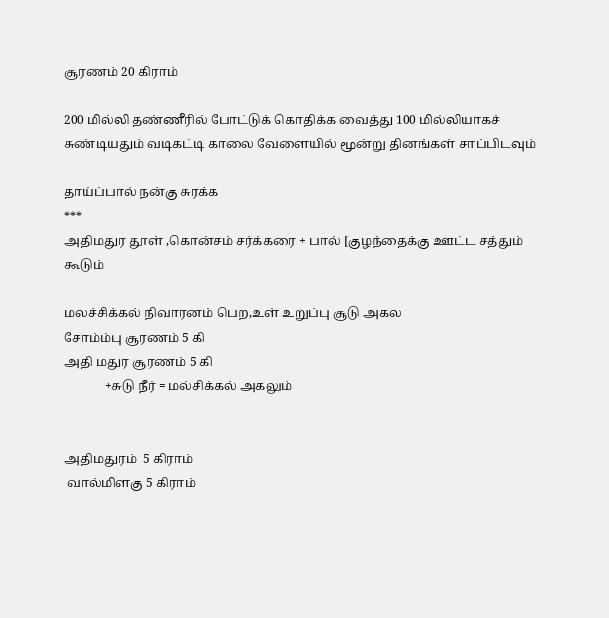சூரணம் 20 கிராம்

200 மில்லி தண்ணீரில் போட்டுக் கொதிக்க வைத்து 100 மில்லியாகச் சுண்டியதும் வடிகட்டி காலை வேளையில் மூன்று தினங்கள் சாப்பிடவும்

தாய்ப்பால் நன்கு சுரக்க
***
அதிமதுர தூள் ,கொன்சம் சர்க்கரை + பால் [குழந்தைக்கு ஊட்ட சத்தும் கூடும்

மலச்சிக்கல் நிவாரனம் பெற,உள் உறுப்பு சூடு அகல
சோம்ம்பு சூரணம் 5 கி
அதி மதுர சூரணம் 5 கி
             +சுடு நீர் = மல்சிக்கல் அகலும்


அதிமதுரம்  5 கிராம்
 வால்மிளகு 5 கிராம்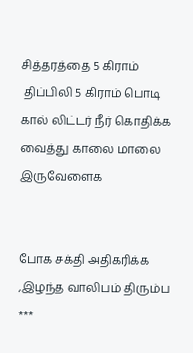சித்தரத்தை 5 கிராம்
 திப்பிலி 5 கிராம் பொடி
கால் லிட்டர் நீர் கொதிக்க வைத்து காலை மாலை இருவேளைக


போக சக்தி அதிகரிக்க ,இழந்த வாலிபம் திரும்ப
***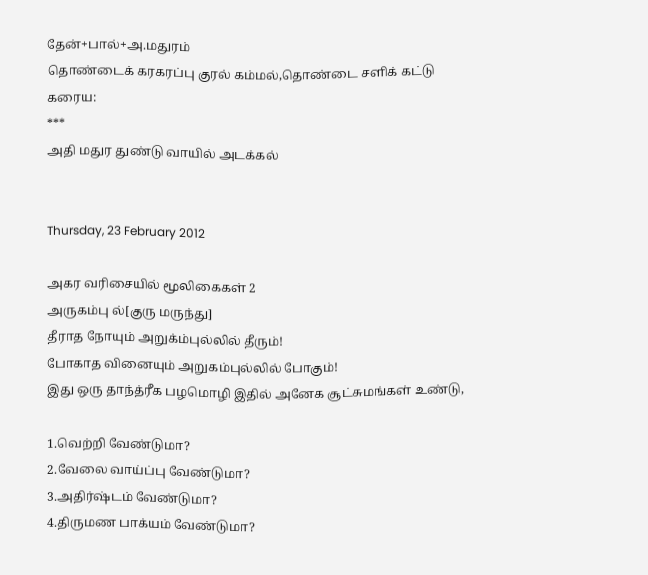தேன்+பால்+அ.மதுரம்
தொண்டைக் கரகரப்பு குரல் கம்மல்,தொண்டை சளிக் கட்டு கரைய:
***
அதி மதுர துண்டு வாயில் அடக்கல்


Thursday, 23 February 2012

அகர வரிசையில் மூலிகைகள் 2
அருகம்பு ல்[குரு மருந்து]
தீராத நோயும் அறுக்ம்புல்லில் தீரும்!
போகாத வினையும் அறுகம்புல்லில் போகும்!
இது ஒரு தாந்த்ரீக பழமொழி இதில் அனேக சூட்சுமங்கள் உண்டு,

1.வெற்றி வேண்டுமா?
2.வேலை வாய்ப்பு வேண்டுமா?
3.அதிர்ஷ்டம் வேண்டுமா?
4.திருமண பாக்யம் வேண்டுமா?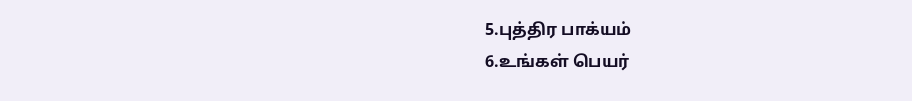5.புத்திர பாக்யம்
6.உங்கள் பெயர்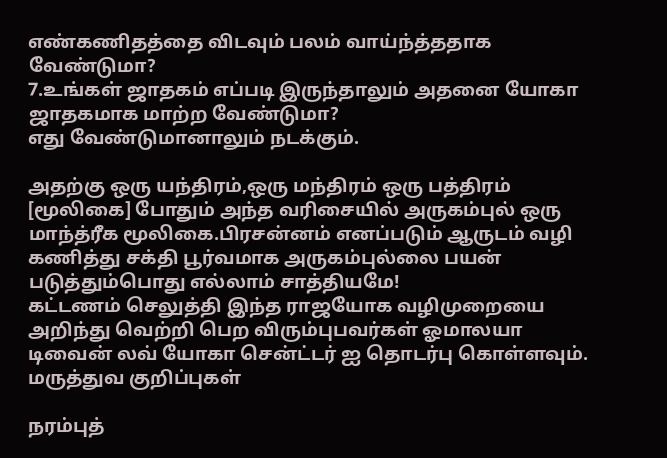எண்கணிதத்தை விடவும் பலம் வாய்ந்த்ததாக வேண்டுமா?
7.உங்கள் ஜாதகம் எப்படி இருந்தாலும் அதனை யோகா ஜாதகமாக மாற்ற வேண்டுமா?
எது வேண்டுமானாலும் நடக்கும்.

அதற்கு ஒரு யந்திரம்,ஒரு மந்திரம் ஒரு பத்திரம் [மூலிகை] போதும் அந்த வரிசையில் அருகம்புல் ஒரு மாந்த்ரீக மூலிகை.பிரசன்னம் எனப்படும் ஆருடம் வழி கணித்து சக்தி பூர்வமாக அருகம்புல்லை பயன் படுத்தும்பொது எல்லாம் சாத்தியமே!
கட்டணம் செலுத்தி இந்த ராஜயோக வழிமுறையை அறிந்து வெற்றி பெற விரும்புபவர்கள் ஓமாலயா டிவைன் லவ் யோகா சென்ட்டர் ஐ தொடர்பு கொள்ளவும்.
மருத்துவ குறிப்புகள்

நரம்புத்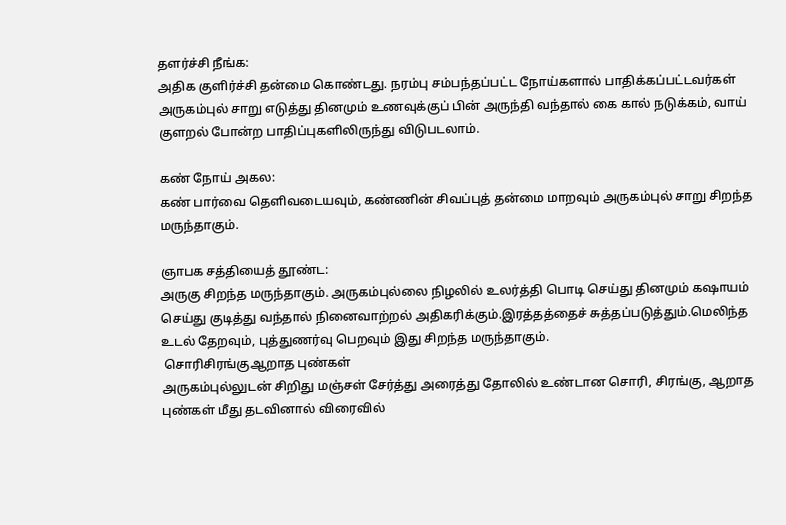தளர்ச்சி நீங்க:
அதிக குளிர்ச்சி தன்மை கொண்டது. நரம்பு சம்பந்தப்பட்ட நோய்களால் பாதிக்கப்பட்டவர்கள் அருகம்புல் சாறு எடுத்து தினமும் உணவுக்குப் பின் அருந்தி வந்தால் கை கால் நடுக்கம், வாய் குளறல் போன்ற பாதிப்புகளிலிருந்து விடுபடலாம்.

கண் நோய் அகல:
கண் பார்வை தெளிவடையவும், கண்ணின் சிவப்புத் தன்மை மாறவும் அருகம்புல் சாறு சிறந்த மருந்தாகும்.

ஞாபக சத்தியைத் தூண்ட:
அருகு சிறந்த மருந்தாகும். அருகம்புல்லை நிழலில் உலர்த்தி பொடி செய்து தினமும் கஷாயம் செய்து குடித்து வந்தால் நினைவாற்றல் அதிகரிக்கும்.இரத்தத்தைச் சுத்தப்படுத்தும்.மெலிந்த உடல் தேறவும், புத்துணர்வு பெறவும் இது சிறந்த மருந்தாகும்.
 சொரிசிரங்குஆறாத புண்கள்
அருகம்புல்லுடன் சிறிது மஞ்சள் சேர்த்து அரைத்து தோலில் உண்டான சொரி, சிரங்கு, ஆறாத புண்கள் மீது தடவினால் விரைவில்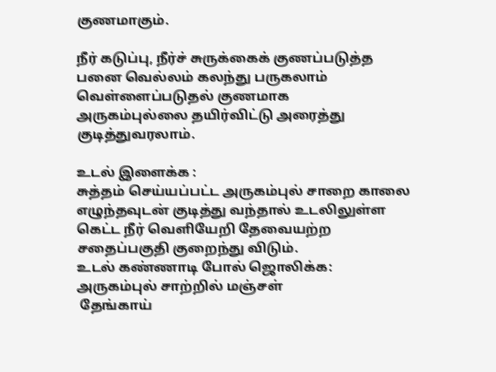குணமாகும்.

நீர் கடுப்பு, நீர்ச் சுருக்கைக் குணப்படுத்த
பனை வெல்லம் கலந்து பருகலாம்
வெள்ளைப்படுதல் குணமாக
அருகம்புல்லை தயிர்விட்டு அரைத்து குடித்துவரலாம்.

உடல் இளைக்க :
சுத்தம் செய்யப்பட்ட அருகம்புல் சாறை காலை எழுந்தவுடன் குடித்து வந்தால் உடலிலுள்ள கெட்ட நீர் வெளியேறி தேவையற்ற சதைப்பகுதி குறைந்து விடும்.
உடல் கண்ணாடி போல் ஜொலிக்க:
அருகம்புல் சாற்றில் மஞ்சள்
 தேங்காய்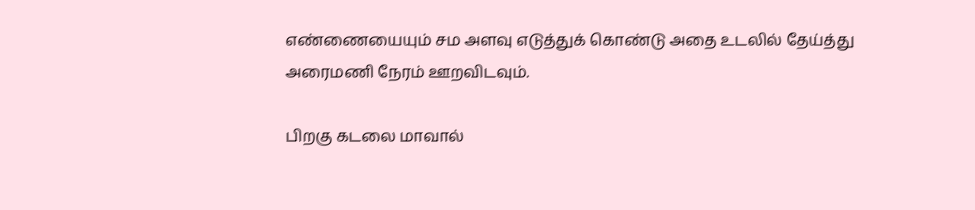எண்ணையையும் சம அளவு எடுத்துக் கொண்டு அதை உடலில் தேய்த்து அரைமணி நேரம் ஊறவிடவும்.

பிறகு கடலை மாவால்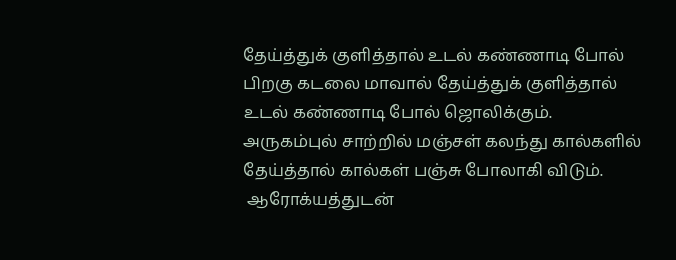தேய்த்துக் குளித்தால் உடல் கண்ணாடி போல் பிறகு கடலை மாவால் தேய்த்துக் குளித்தால் உடல் கண்ணாடி போல் ஜொலிக்கும். அருகம்புல் சாற்றில் மஞ்சள் கலந்து கால்களில் தேய்த்தால் கால்கள் பஞ்சு போலாகி விடும்.
 ஆரோக்யத்துடன்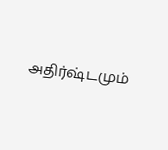அதிர்ஷ்டமும்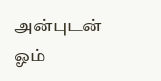அன்புடன் ஓம்